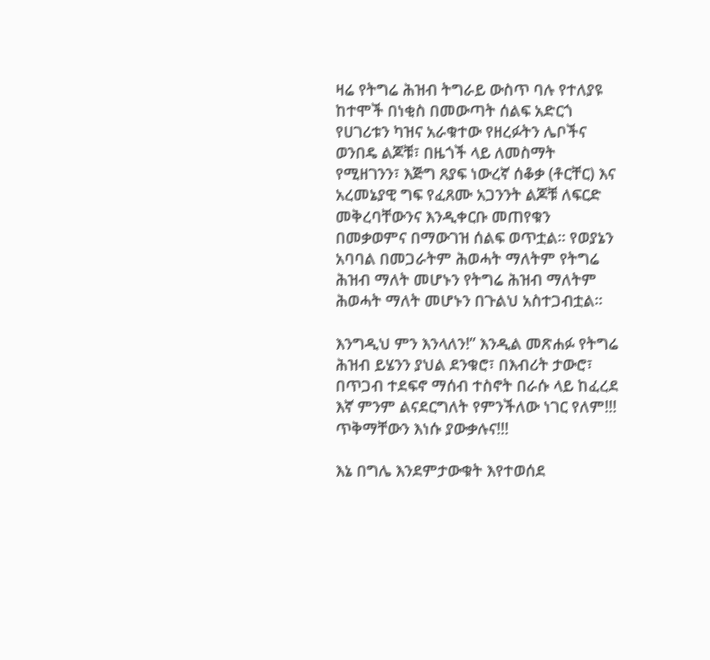ዛሬ የትግሬ ሕዝብ ትግራይ ውስጥ ባሉ የተለያዩ ከተሞች በነቂስ በመውጣት ሰልፍ አድርጎ የሀገሪቱን ካዝና አራቁተው የዘረፉትን ሌቦችና ወንበዴ ልጆቹ፣ በዜጎች ላይ ለመስማት የሚዘገንን፣ እጅግ ጸያፍ ነውረኛ ሰቆቃ (ቶርቸር) እና አረመኔያዊ ግፍ የፈጸሙ አጋንንት ልጆቹ ለፍርድ መቅረባቸውንና እንዲቀርቡ መጠየቁን በመቃወምና በማውገዝ ሰልፍ ወጥቷል፡፡ የወያኔን አባባል በመጋራትም ሕወሓት ማለትም የትግሬ ሕዝብ ማለት መሆኑን የትግሬ ሕዝብ ማለትም ሕወሓት ማለት መሆኑን በጉልህ አስተጋብቷል፡፡

እንግዲህ ምን እንላለን!” እንዲል መጽሐፉ የትግሬ ሕዝብ ይሄንን ያህል ደንቁሮ፣ በእብሪት ታውሮ፣ በጥጋብ ተደፍኖ ማሰብ ተስኖት በራሱ ላይ ከፈረደ እኛ ምንም ልናደርግለት የምንችለው ነገር የለም!!! ጥቅማቸውን እነሱ ያውቃሉና!!!

እኔ በግሌ እንደምታውቁት እየተወሰደ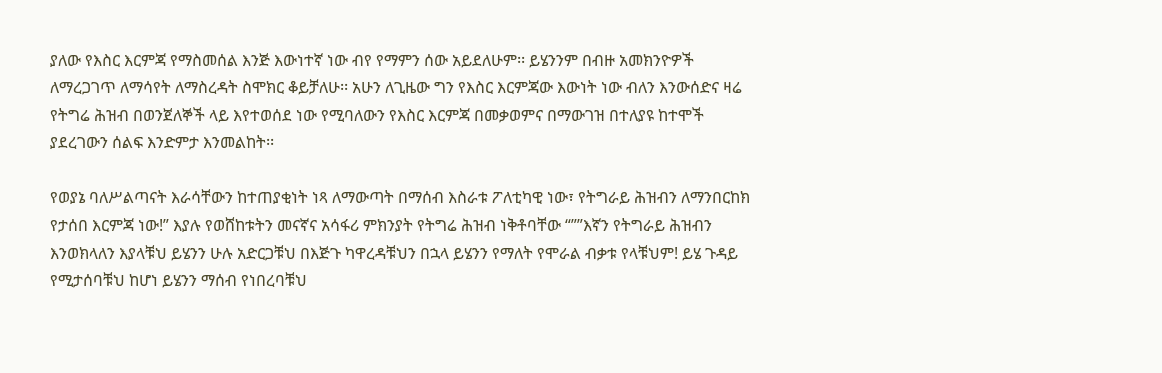ያለው የእስር እርምጃ የማስመሰል እንጅ እውነተኛ ነው ብየ የማምን ሰው አይደለሁም፡፡ ይሄንንም በብዙ አመክንዮዎች ለማረጋገጥ ለማሳየት ለማስረዳት ስሞክር ቆይቻለሁ፡፡ አሁን ለጊዜው ግን የእስር እርምጃው እውነት ነው ብለን እንውሰድና ዛሬ የትግሬ ሕዝብ በወንጀለኞች ላይ እየተወሰደ ነው የሚባለውን የእስር እርምጃ በመቃወምና በማውገዝ በተለያዩ ከተሞች ያደረገውን ሰልፍ እንድምታ እንመልከት፡፡

የወያኔ ባለሥልጣናት እራሳቸውን ከተጠያቂነት ነጻ ለማውጣት በማሰብ እስራቱ ፖለቲካዊ ነው፣ የትግራይ ሕዝብን ለማንበርከክ የታሰበ እርምጃ ነው!” እያሉ የወሸከቱትን መናኛና አሳፋሪ ምክንያት የትግሬ ሕዝብ ነቅቶባቸው “””እኛን የትግራይ ሕዝብን እንወክላለን እያላቹህ ይሄንን ሁሉ አድርጋቹህ በእጅጉ ካዋረዳቹህን በኋላ ይሄንን የማለት የሞራል ብቃቱ የላቹህም! ይሄ ጉዳይ የሚታሰባቹህ ከሆነ ይሄንን ማሰብ የነበረባቹህ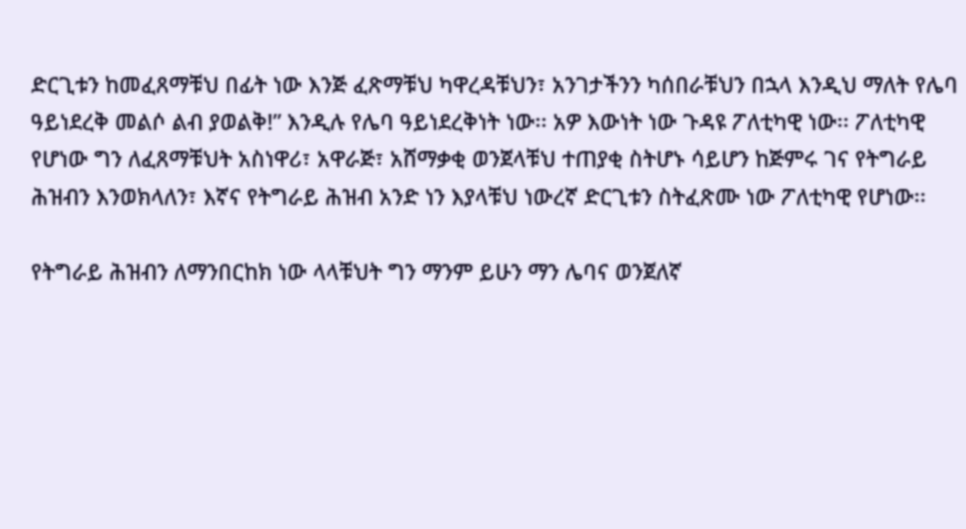ድርጊቱን ከመፈጸማቹህ በፊት ነው እንጅ ፈጽማቹህ ካዋረዳቹህን፣ አንገታችንን ካሰበራቹህን በኋላ እንዲህ ማለት የሌባ ዓይነደረቅ መልሶ ልብ ያወልቅ!” እንዲሉ የሌባ ዓይነደረቅነት ነው፡፡ አዎ እውነት ነው ጉዳዩ ፖለቲካዊ ነው፡፡ ፖለቲካዊ የሆነው ግን ለፈጸማቹህት አስነዋሪ፣ አዋራጅ፣ አሸማቃቂ ወንጀላቹህ ተጠያቂ ስትሆኑ ሳይሆን ከጅምሩ ገና የትግራይ ሕዝብን እንወክላለን፣ እኛና የትግራይ ሕዝብ አንድ ነን እያላቹህ ነውረኛ ድርጊቱን ስትፈጽሙ ነው ፖለቲካዊ የሆነው፡፡

የትግራይ ሕዝብን ለማንበርከክ ነው ላላቹህት ግን ማንም ይሁን ማን ሌባና ወንጀለኛ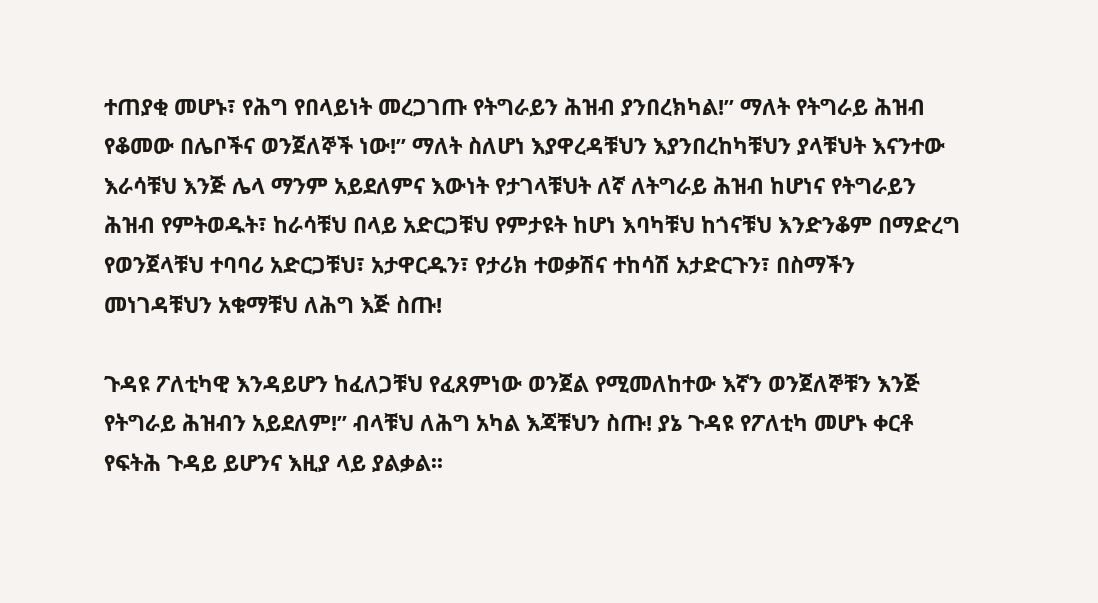ተጠያቂ መሆኑ፣ የሕግ የበላይነት መረጋገጡ የትግራይን ሕዝብ ያንበረክካል!” ማለት የትግራይ ሕዝብ የቆመው በሌቦችና ወንጀለኞች ነው!” ማለት ስለሆነ እያዋረዳቹህን እያንበረከካቹህን ያላቹህት እናንተው እራሳቹህ እንጅ ሌላ ማንም አይደለምና እውነት የታገላቹህት ለኛ ለትግራይ ሕዝብ ከሆነና የትግራይን ሕዝብ የምትወዱት፣ ከራሳቹህ በላይ አድርጋቹህ የምታዩት ከሆነ እባካቹህ ከጎናቹህ እንድንቆም በማድረግ የወንጀላቹህ ተባባሪ አድርጋቹህ፣ አታዋርዱን፣ የታሪክ ተወቃሽና ተከሳሽ አታድርጉን፣ በስማችን መነገዳቹህን አቁማቹህ ለሕግ እጅ ስጡ!

ጉዳዩ ፖለቲካዊ እንዳይሆን ከፈለጋቹህ የፈጸምነው ወንጀል የሚመለከተው እኛን ወንጀለኞቹን እንጅ የትግራይ ሕዝብን አይደለም!” ብላቹህ ለሕግ አካል እጃቹህን ስጡ! ያኔ ጉዳዩ የፖለቲካ መሆኑ ቀርቶ የፍትሕ ጉዳይ ይሆንና እዚያ ላይ ያልቃል፡፡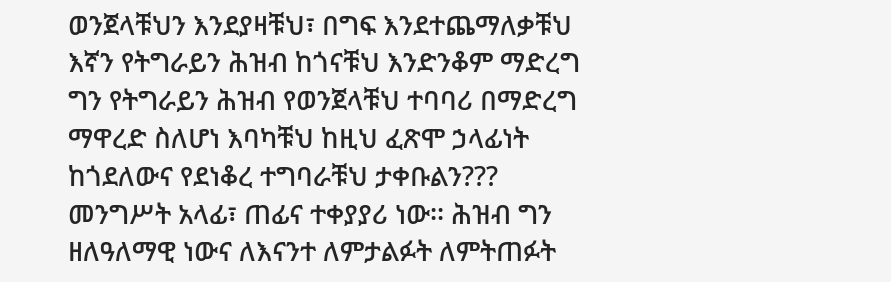ወንጀላቹህን እንደያዛቹህ፣ በግፍ እንደተጨማለቃቹህ እኛን የትግራይን ሕዝብ ከጎናቹህ እንድንቆም ማድረግ ግን የትግራይን ሕዝብ የወንጀላቹህ ተባባሪ በማድረግ ማዋረድ ስለሆነ እባካቹህ ከዚህ ፈጽሞ ኃላፊነት ከጎደለውና የደነቆረ ተግባራቹህ ታቀቡልን??? መንግሥት አላፊ፣ ጠፊና ተቀያያሪ ነው፡፡ ሕዝብ ግን ዘለዓለማዊ ነውና ለእናንተ ለምታልፉት ለምትጠፉት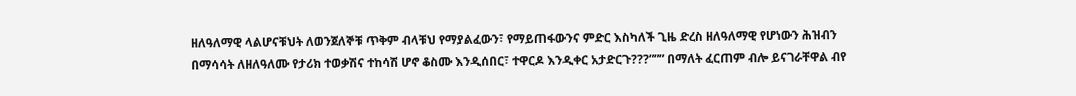ዘለዓለማዊ ላልሆናቹህት ለወንጀለኞቹ ጥቅም ብላቹህ የማያልፈውን፣ የማይጠፋውንና ምድር እስካለች ጊዜ ድረስ ዘለዓለማዊ የሆነውን ሕዝብን በማሳሳት ለዘለዓለሙ የታሪክ ተወቃሽና ተከሳሽ ሆኖ ቆስሙ እንዲሰበር፣ ተዋርዶ እንዲቀር አታድርጉ???””” በማለት ፈርጠም ብሎ ይናገራቸዋል ብየ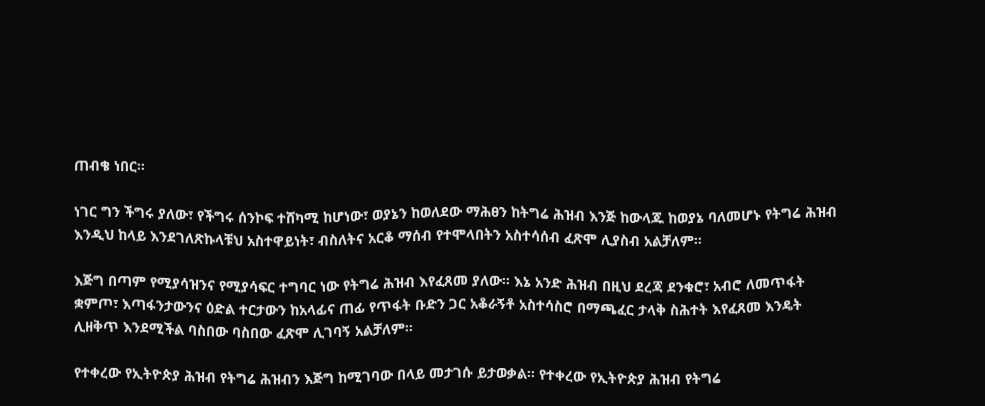ጠብቄ ነበር፡፡

ነገር ግን ችግሩ ያለው፣ የችግሩ ሰንኮፍ ተሸካሚ ከሆነው፣ ወያኔን ከወለደው ማሕፀን ከትግሬ ሕዝብ እንጅ ከውላጁ ከወያኔ ባለመሆኑ የትግሬ ሕዝብ እንዲህ ከላይ እንደገለጽኩላቹህ አስተዋይነት፣ ብስለትና አርቆ ማሰብ የተሞላበትን አስተሳሰብ ፈጽሞ ሊያስብ አልቻለም፡፡

እጅግ በጣም የሚያሳዝንና የሚያሳፍር ተግባር ነው የትግሬ ሕዝብ እየፈጸመ ያለው፡፡ እኔ አንድ ሕዝብ በዚህ ደረጃ ደንቁሮ፣ አብሮ ለመጥፋት ቋምጦ፣ እጣፋንታውንና ዕድል ተርታውን ከአላፊና ጠፊ የጥፋት ቡድን ጋር አቆራኝቶ አስተሳስሮ በማጫፈር ታላቅ ስሕተት እየፈጸመ እንዴት ሊዘቅጥ እንደሚችል ባስበው ባስበው ፈጽሞ ሊገባኝ አልቻለም፡፡

የተቀረው የኢትዮጵያ ሕዝብ የትግሬ ሕዝብን እጅግ ከሚገባው በላይ መታገሱ ይታወቃል፡፡ የተቀረው የኢትዮጵያ ሕዝብ የትግሬ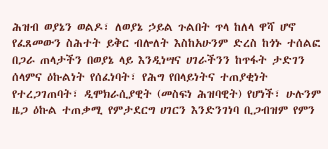ሕዝብ ወያኔን ወልዶ፣ ለወያኔ ኃይል ጉልበት ጥላ ከለላ ዋሻ ሆኖ የፈጸመውን ስሕተት ይቅር ብሎለት እስከአሁንም ድረስ ከጎኑ ተሰልፎ በጋራ ጠላታችን በወያኔ ላይ እንዲነሣና ሀገራችንን ከጥፋት ታድገን ሰላምና ዕኩልነት የሰፈነባት፣ የሕግ የበላይነትና ተጠያቂነት የተረጋገጠባት፣ ዲሞክራሲያዊት (መስፍነ ሕዝባዊት) የሆነች፣ ሁሉንም ዜጋ ዕኩል ተጠቃሚ የምታደርግ ሀገርን እንድንገነባ ቢጋብዝም የምን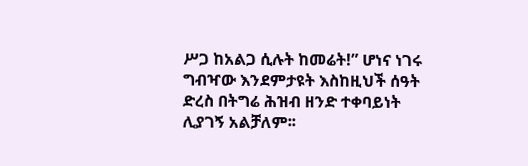ሥጋ ከአልጋ ሲሉት ከመሬት!” ሆነና ነገሩ ግብዣው እንደምታዩት እስከዚህች ሰዓት ድረስ በትግሬ ሕዝብ ዘንድ ተቀባይነት ሊያገኝ አልቻለም፡፡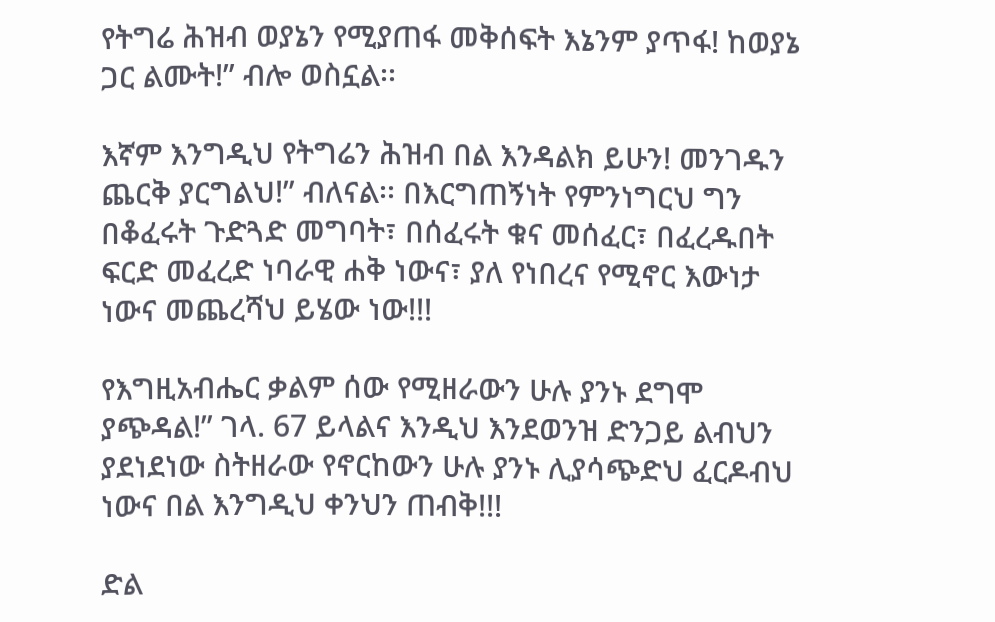የትግሬ ሕዝብ ወያኔን የሚያጠፋ መቅሰፍት እኔንም ያጥፋ! ከወያኔ ጋር ልሙት!” ብሎ ወስኗል፡፡

እኛም እንግዲህ የትግሬን ሕዝብ በል እንዳልክ ይሁን! መንገዱን ጨርቅ ያርግልህ!” ብለናል፡፡ በእርግጠኝነት የምንነግርህ ግን በቆፈሩት ጉድጓድ መግባት፣ በሰፈሩት ቁና መሰፈር፣ በፈረዱበት ፍርድ መፈረድ ነባራዊ ሐቅ ነውና፣ ያለ የነበረና የሚኖር እውነታ ነውና መጨረሻህ ይሄው ነው!!!

የእግዚአብሔር ቃልም ሰው የሚዘራውን ሁሉ ያንኑ ደግሞ ያጭዳል!” ገላ. 67 ይላልና እንዲህ እንደወንዝ ድንጋይ ልብህን ያደነደነው ስትዘራው የኖርከውን ሁሉ ያንኑ ሊያሳጭድህ ፈርዶብህ ነውና በል እንግዲህ ቀንህን ጠብቅ!!!

ድል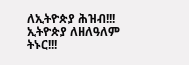ለኢትዮጵያ ሕዝብ!!! ኢትዮጵያ ለዘለዓለም ትኑር!!!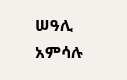ሠዓሊ አምሳሉ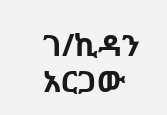ገ/ኪዳን አርጋው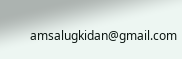amsalugkidan@gmail.com